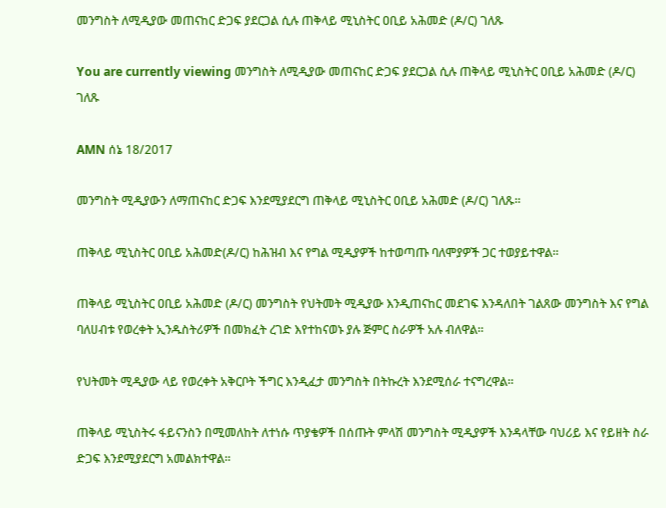መንግስት ለሚዲያው መጠናከር ድጋፍ ያደርጋል ሲሉ ጠቅላይ ሚኒስትር ዐቢይ አሕመድ (ዶ/ር) ገለጹ

You are currently viewing መንግስት ለሚዲያው መጠናከር ድጋፍ ያደርጋል ሲሉ ጠቅላይ ሚኒስትር ዐቢይ አሕመድ (ዶ/ር) ገለጹ

AMN ሰኔ 18/2017

መንግስት ሚዲያውን ለማጠናከር ድጋፍ እንደሚያደርግ ጠቅላይ ሚኒስትር ዐቢይ አሕመድ (ዶ/ር) ገለጹ።

ጠቅላይ ሚኒስትር ዐቢይ አሕመድ(ዶ/ር) ከሕዝብ እና የግል ሚዲያዎች ከተወጣጡ ባለሞያዎች ጋር ተወያይተዋል።

ጠቅላይ ሚኒስትር ዐቢይ አሕመድ (ዶ/ር) መንግስት የህትመት ሚዲያው እንዲጠናከር መደገፍ እንዳለበት ገልጸው መንግስት እና የግል ባለሀብቱ የወረቀት ኢንዱስትሪዎች በመክፈት ረገድ እየተከናወኑ ያሉ ጅምር ስራዎች አሉ ብለዋል።

የህትመት ሚዲያው ላይ የወረቀት አቅርቦት ችግር እንዲፈታ መንግስት በትኩረት እንደሚሰራ ተናግረዋል።

ጠቅላይ ሚኒስትሩ ፋይናንስን በሚመለከት ለተነሱ ጥያቄዎች በሰጡት ምላሽ መንግስት ሚዲያዎች እንዳላቸው ባህሪይ እና የይዘት ስራ ድጋፍ እንደሚያደርግ አመልክተዋል።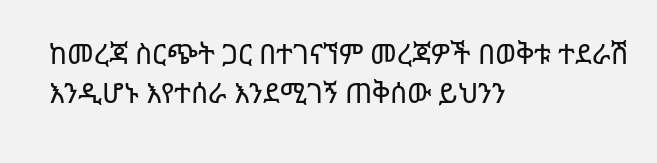ከመረጃ ስርጭት ጋር በተገናኘም መረጃዎች በወቅቱ ተደራሽ እንዲሆኑ እየተሰራ እንደሚገኝ ጠቅሰው ይህንን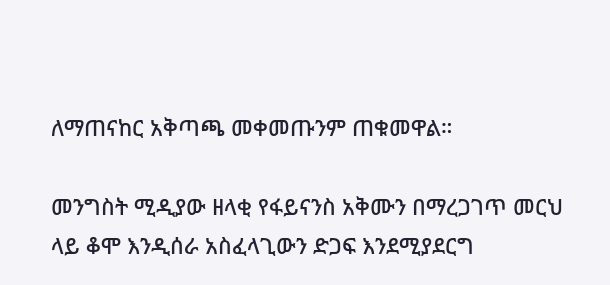ለማጠናከር አቅጣጫ መቀመጡንም ጠቁመዋል።

መንግስት ሚዲያው ዘላቂ የፋይናንስ አቅሙን በማረጋገጥ መርህ ላይ ቆሞ እንዲሰራ አስፈላጊውን ድጋፍ እንደሚያደርግ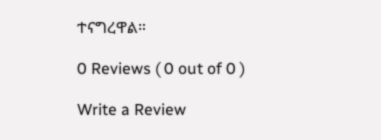ተናግረዋል።

0 Reviews ( 0 out of 0 )

Write a Review